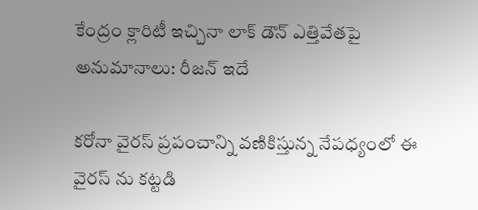కేంద్రం క్లారిటీ ఇచ్చినా లాక్ డౌన్ ఎత్తివేతపై అనుమానాలు: రీజన్ ఇదే

కరోనా వైరస్ ప్రపంచాన్ని వణికిస్తున్న నేపధ్యంలో ఈ వైరస్ ను కట్టడి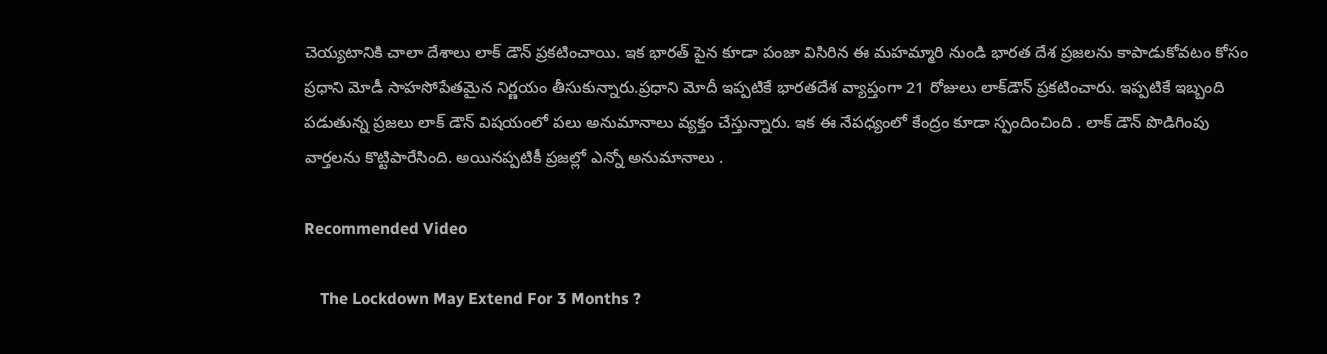చెయ్యటానికి చాలా దేశాలు లాక్ డౌన్ ప్రకటించాయి. ఇక భారత్ పైన కూడా పంజా విసిరిన ఈ మహమ్మారి నుండి భారత దేశ ప్రజలను కాపాడుకోవటం కోసం ప్రధాని మోడీ సాహసోపేతమైన నిర్ణయం తీసుకున్నారు.ప్రధాని మోదీ ఇప్పటికే భారతదేశ వ్యాప్తంగా 21 రోజులు లాక్‌డౌన్‌ ప్రకటించారు. ఇప్పటికే ఇబ్బంది పడుతున్న ప్రజలు లాక్ డౌన్ విషయంలో పలు అనుమానాలు వ్యక్తం చేస్తున్నారు. ఇక ఈ నేపధ్యంలో కేంద్రం కూడా స్పందించింది . లాక్ డౌన్ పొడిగింపు వార్తలను కొట్టిపారేసింది. అయినప్పటికీ ప్రజల్లో ఎన్నో అనుమానాలు .

Recommended Video

    The Lockdown May Extend For 3 Months ?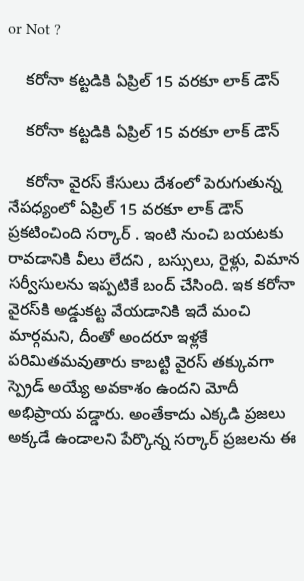or Not ?

    కరోనా కట్టడికి ఏప్రిల్ 15 వరకూ లాక్ డౌన్

    కరోనా కట్టడికి ఏప్రిల్ 15 వరకూ లాక్ డౌన్

    కరోనా వైరస్ కేసులు దేశంలో పెరుగుతున్న నేపధ్యంలో ఏప్రిల్ 15 వరకూ లాక్ డౌన్ ప్రకటించింది సర్కార్ . ఇంటి నుంచి బయటకు రావడానికి వీలు లేదని , బస్సులు, రైళ్లు, విమాన సర్వీసులను ఇప్పటికే బంద్ చేసింది. ఇక కరోనా వైరస్‌కి అడ్డుకట్ట వేయడానికి ఇదే మంచి మార్గమని, దీంతో అందరూ ఇళ్లకే పరిమితమవుతారు కాబట్టి వైరస్ తక్కువగా స్ప్రెడ్ అయ్యే అవకాశం ఉందని మోదీ అభిప్రాయ పడ్డారు. అంతేకాదు ఎక్కడి ప్రజలు అక్కడే ఉండాలని పేర్కొన్న సర్కార్ ప్రజలను ఈ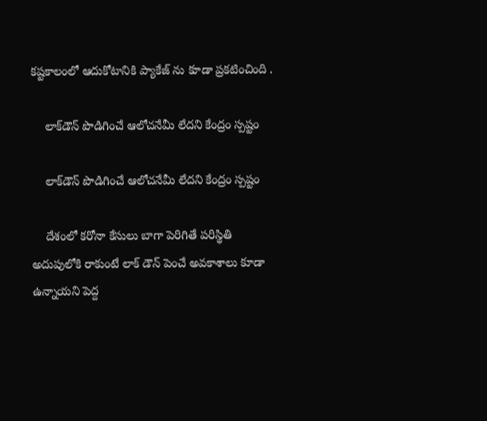కష్టకాలంలో ఆదుకోటానికి ప్యాకేజ్ ను కూడా ప్రకటించింది .

    లాక్‌డౌన్‌ పొడిగించే ఆలోచనేమీ లేదని కేంద్రం స్పష్టం

    లాక్‌డౌన్‌ పొడిగించే ఆలోచనేమీ లేదని కేంద్రం స్పష్టం

    దేశంలో కరోనా కేసులు బాగా పెరిగితే పరిస్థితి అదుపులోకి రాకుంటే లాక్ డౌన్ పెంచే అవకాశాలు కూడా ఉన్నాయని పెద్ద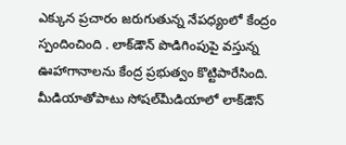ఎక్కున ప్రచారం జరుగుతున్న నేపధ్యంలో కేంద్రం స్పందించింది . లాక్‌డౌన్ పొడిగింపుపై వస్తున్న ఊహాగానాలను కేంద్ర ప్రభుత్వం కొట్టిపారేసింది. మీడియాతోపాటు సోషల్‌మీడియాలో లాక్‌డౌన్‌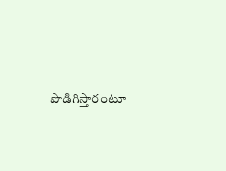పొడిగిస్తారంటూ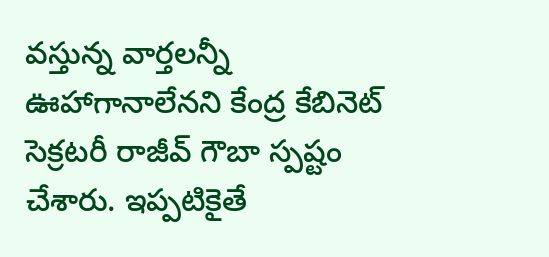వస్తున్న వార్తలన్నీ ఊహాగానాలేనని కేంద్ర కేబినెట్ సెక్రటరీ రాజీవ్ గౌబా స్పష్టం చేశారు. ఇప్పటికైతే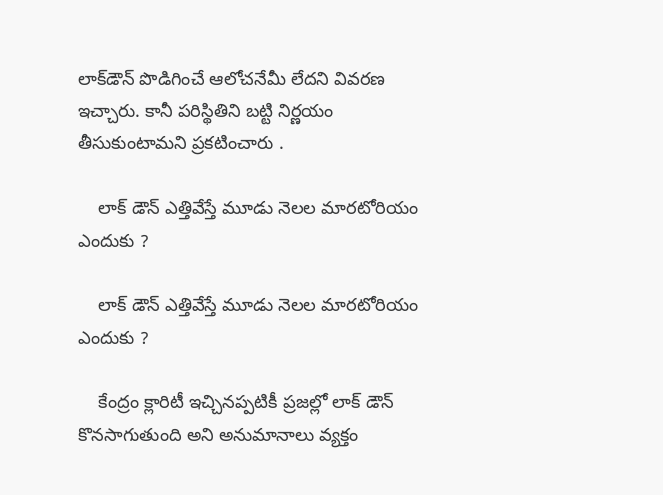లాక్‌డౌన్‌ పొడిగించే ఆలోచనేమీ లేదని వివరణ ఇచ్చారు. కానీ పరిస్థితిని బట్టి నిర్ణయం తీసుకుంటామని ప్రకటించారు .

    లాక్ డౌన్ ఎత్తివేస్తే మూడు నెలల మారటోరియం ఎందుకు ?

    లాక్ డౌన్ ఎత్తివేస్తే మూడు నెలల మారటోరియం ఎందుకు ?

    కేంద్రం క్లారిటీ ఇచ్చినప్పటికీ ప్రజల్లో లాక్ డౌన్ కొనసాగుతుంది అని అనుమానాలు వ్యక్తం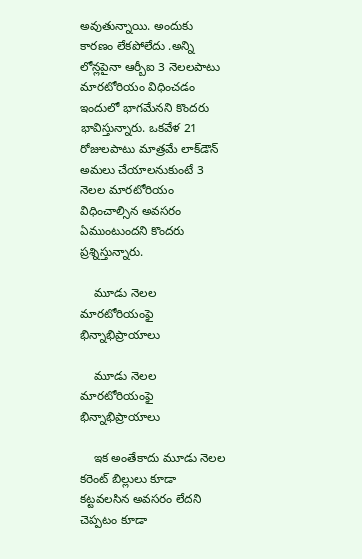అవుతున్నాయి. అందుకు కారణం లేకపోలేదు .అన్ని లోన్లపైనా ఆర్బీఐ 3 నెలలపాటు మారటోరియం విధించడం ఇందులో భాగమేనని కొందరు భావిస్తున్నారు. ఒకవేళ 21 రోజులపాటు మాత్రమే లాక్‌డౌన్‌ అమలు చేయాలనుకుంటే 3 నెలల మారటోరియం విధించాల్సిన అవసరం ఏముంటుందని కొందరు ప్రశ్నిస్తున్నారు.

    మూడు నెలల మారటోరియంఫై భిన్నాభిప్రాయాలు

    మూడు నెలల మారటోరియంఫై భిన్నాభిప్రాయాలు

    ఇక అంతేకాదు మూడు నెలల కరెంట్ బిల్లులు కూడా కట్టవలసిన అవసరం లేదని చెప్పటం కూడా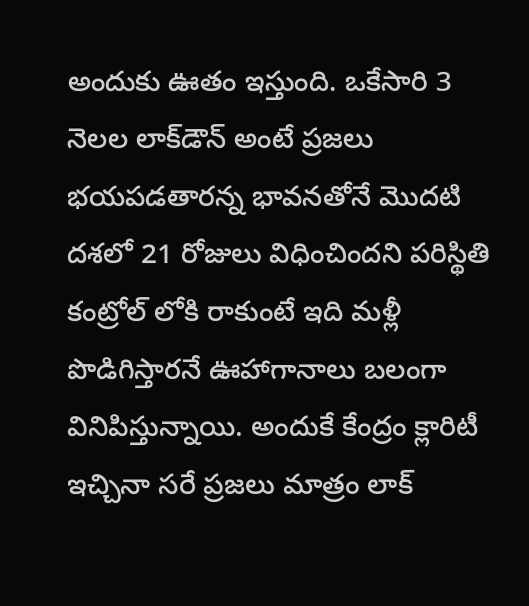అందుకు ఊతం ఇస్తుంది. ఒకేసారి 3 నెలల లాక్‌డౌన్‌ అంటే ప్రజలు భయపడతారన్న భావనతోనే మొదటి దశలో 21 రోజులు విధించిందని పరిస్థితి కంట్రోల్ లోకి రాకుంటే ఇది మళ్లీ పొడిగిస్తారనే ఊహాగానాలు బలంగా వినిపిస్తున్నాయి. అందుకే కేంద్రం క్లారిటీ ఇచ్చినా సరే ప్రజలు మాత్రం లాక్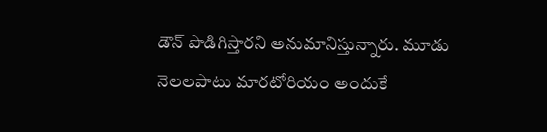డౌన్ పొడిగిస్తారని అనుమానిస్తున్నారు. మూడు నెలలపాటు మారటోరియం అందుకే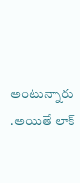అంటున్నారు .అయితే లాక్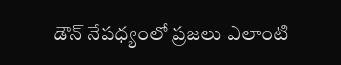డౌన్ నేపధ్యంలో ప్రజలు ఎలాంటి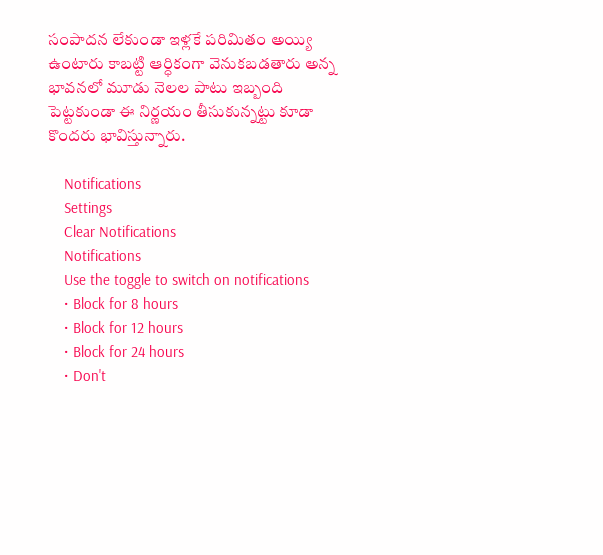సంపాదన లేకుండా ఇళ్లకే పరిమితం అయ్యి ఉంటారు కాబట్టి ఆర్ధికంగా వెనుకబడతారు అన్న భావనలో మూడు నెలల పాటు ఇబ్బంది పెట్టకుండా ఈ నిర్ణయం తీసుకున్నట్టు కూడా కొందరు భావిస్తున్నారు.

    Notifications
    Settings
    Clear Notifications
    Notifications
    Use the toggle to switch on notifications
    • Block for 8 hours
    • Block for 12 hours
    • Block for 24 hours
    • Don't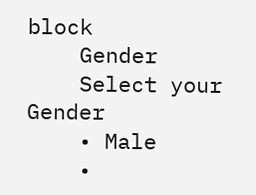block
    Gender
    Select your Gender
    • Male
    •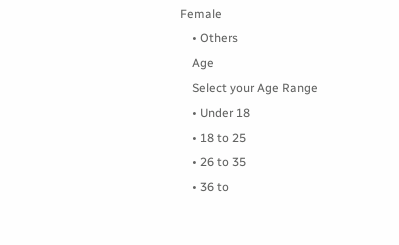Female
    • Others
    Age
    Select your Age Range
    • Under 18
    • 18 to 25
    • 26 to 35
    • 36 to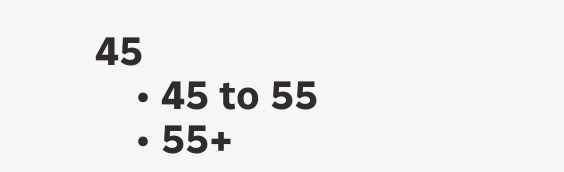45
    • 45 to 55
    • 55+